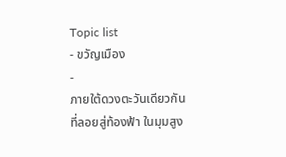Topic list
- ขวัญเมือง
-
ภายใต้ดวงตะวันเดียวกันที่ลอยสู่ท้องฟ้า ในมุมสูง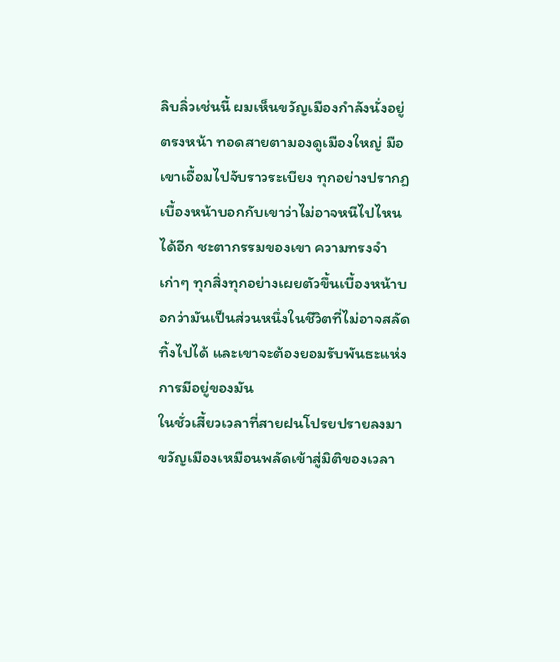ลิบลิ่วเช่นนี้ ผมเห็นขวัญเมืองกำลังนั่งอยู่ตรงหน้า ทอดสายตามองดูเมืองใหญ่ มือเขาเอื้อมไปจับราวระเบียง ทุกอย่างปรากฏเบื้องหน้าบอกกับเขาว่าไม่อาจหนีไปไหนได้อีก ชะตากรรมของเขา ความทรงจำเก่าๆ ทุกสิ่งทุกอย่างเผยตัวขึ้นเบื้องหน้าบอกว่ามันเป็นส่วนหนึ่งในชีวิตที่ไม่อาจสลัดทิ้งไปได้ และเขาจะต้องยอมรับพันธะแห่งการมีอยู่ของมัน
ในชั่วเสี้ยวเวลาที่สายฝนโปรยปรายลงมา ขวัญเมืองเหมือนพลัดเข้าสู่มิติของเวลา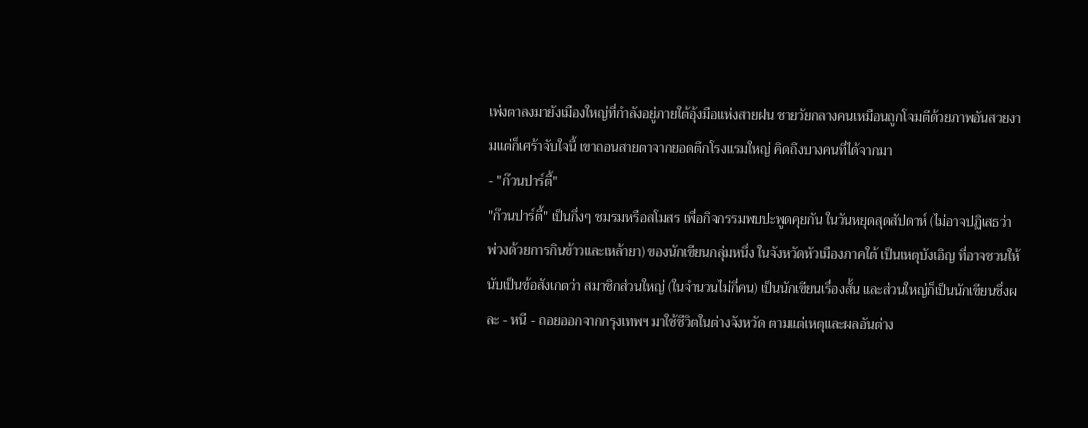เพ่งตาลงมายังเมืองใหญ่ที่กำลังอยู่ภายใต้อุ้งมือแห่งสายฝน ชายวัยกลางคนเหมือนถูกโจมตีด้วยภาพอันสวยงามแต่ก็เศร้าจับใจนี้ เขาถอนสายตาจากยอดตึกโรงแรมใหญ่ คิดถึงบางคนที่ได้จากมา
- "ก๊วนปาร์ตี้"
"ก๊วนปาร์ตี้" เป็นกึ่งๆ ชมรมหรือสโมสร เพื่อกิจกรรมพบปะพูดคุยกัน ในวันหยุดสุดสัปดาห์ (ไม่อาจปฏิเสธว่า พ่วงด้วยการกินข้าวและเหล้ายา) ของนักเขียนกลุ่มหนึ่ง ในจังหวัดหัวเมืองภาคใต้ เป็นเหตุบังเอิญ ที่อาจชวนให้นับเป็นข้อสังเกตว่า สมาชิกส่วนใหญ่ (ในจำนวนไม่กี่คน) เป็นนักเขียนเรื่องสั้น และส่วนใหญ่ก็เป็นนักเขียนซึ่งผละ - หนี - ถอยออกจากกรุงเทพฯ มาใช้ชีวิตในต่างจังหวัด ตามแต่เหตุและผลอันต่าง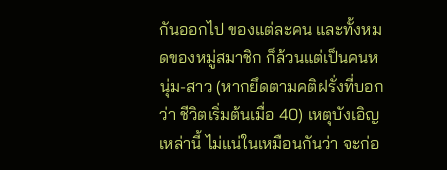กันออกไป ของแต่ละคน และทั้งหมดของหมู่สมาชิก ก็ล้วนแต่เป็นคนหนุ่ม-สาว (หากยึดตามคติฝรั่งที่บอกว่า ชีวิตเริ่มต้นเมื่อ 40) เหตุบังเอิญเหล่านี้ ไม่แน่ในเหมือนกันว่า จะก่อ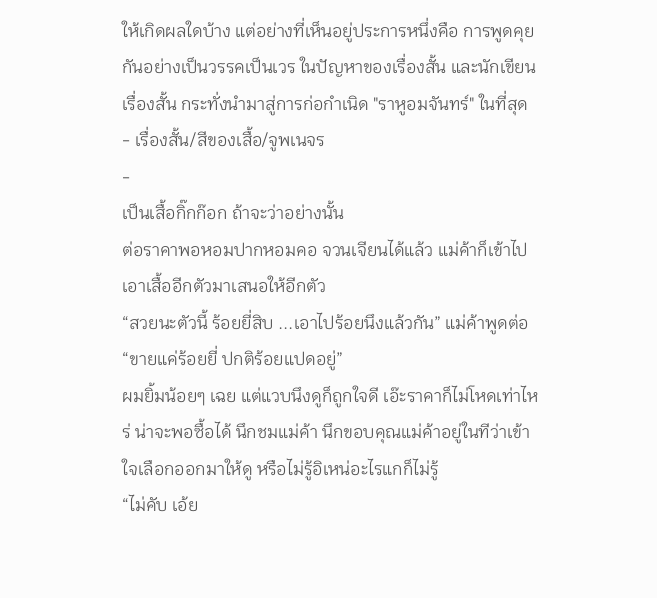ให้เกิดผลใดบ้าง แต่อย่างที่เห็นอยู่ประการหนึ่งคือ การพูดคุยกันอย่างเป็นวรรคเป็นเวร ในปัญหาของเรื่องสั้น และนักเขียนเรื่องสั้น กระทั่งนำมาสู่การก่อกำเนิด "ราหูอมจันทร์" ในที่สุด
- เรื่องสั้น/สีของเสื้อ/จูพเนจร
-
เป็นเสื้อกิ๊กก๊อก ถ้าจะว่าอย่างนั้น
ต่อราคาพอหอมปากหอมคอ จวนเจียนได้แล้ว แม่ค้าก็เข้าไปเอาเสื้ออีกตัวมาเสนอให้อีกตัว
“สวยนะตัวนี้ ร้อยยี่สิบ ...เอาไปร้อยนึงแล้วกัน” แม่ค้าพูดต่อ
“ขายแค่ร้อยยี่ ปกติร้อยแปดอยู่”
ผมยิ้มน้อยๆ เฉย แต่แวบนึงดูก็ถูกใจดี เอ๊ะราคาก็ไม่โหดเท่าไหร่ น่าจะพอซื้อได้ นึกชมแม่ค้า นึกขอบคุณแม่ค้าอยู่ในทีว่าเข้าใจเลือกออกมาให้ดู หรือไม่รู้อิเหน่อะไรแกก็ไม่รู้
“ไม่คับ เอ้ย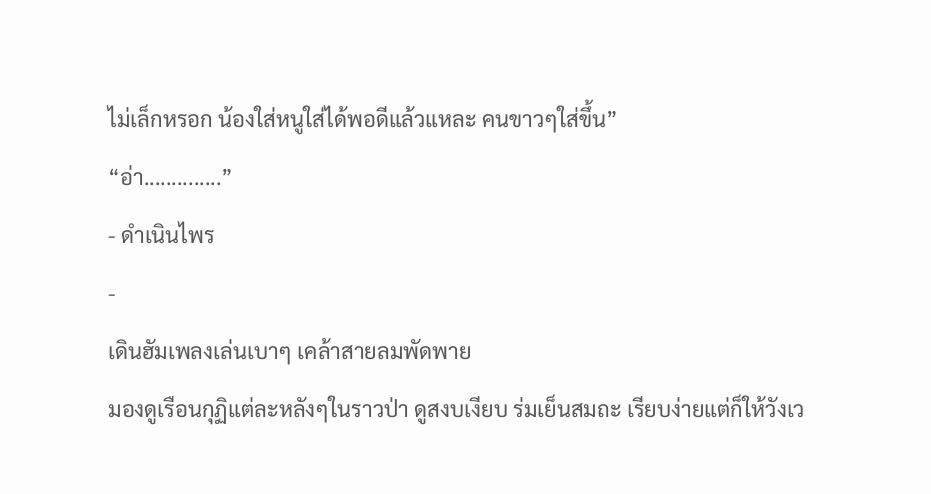ไม่เล็กหรอก น้องใส่หนูใส่ได้พอดีแล้วแหละ คนขาวๆใส่ขึ้น”
“อ่า..............”
- ดำเนินไพร
-
เดินฮัมเพลงเล่นเบาๆ เคล้าสายลมพัดพาย
มองดูเรือนกุฏิแต่ละหลังๆในราวป่า ดูสงบเงียบ ร่มเย็นสมถะ เรียบง่ายแต่ก็ให้วังเว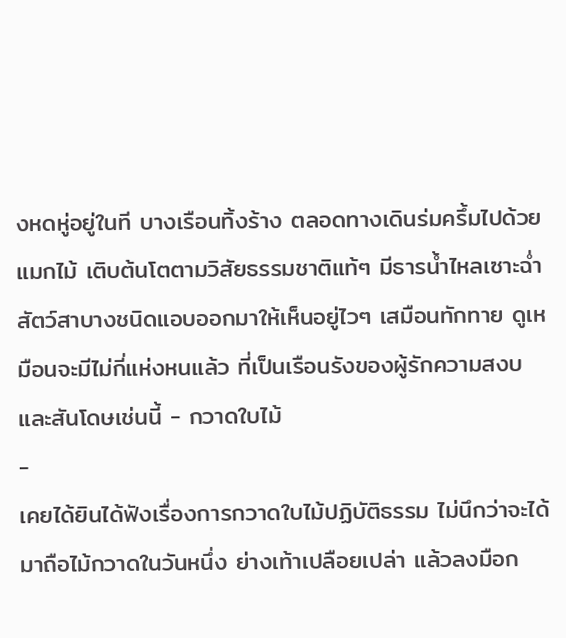งหดหู่อยู่ในที บางเรือนทิ้งร้าง ตลอดทางเดินร่มครึ้มไปด้วยแมกไม้ เติบต้นโตตามวิสัยธรรมชาติแท้ๆ มีธารน้ำไหลเซาะฉ่ำ สัตว์สาบางชนิดแอบออกมาให้เห็นอยู่ไวๆ เสมือนทักทาย ดูเหมือนจะมีไม่กี่แห่งหนแล้ว ที่เป็นเรือนรังของผู้รักความสงบและสันโดษเช่นนี้ - กวาดใบไม้
-
เคยได้ยินได้ฟังเรื่องการกวาดใบไม้ปฏิบัติธรรม ไม่นึกว่าจะได้มาถือไม้กวาดในวันหนึ่ง ย่างเท้าเปลือยเปล่า แล้วลงมือก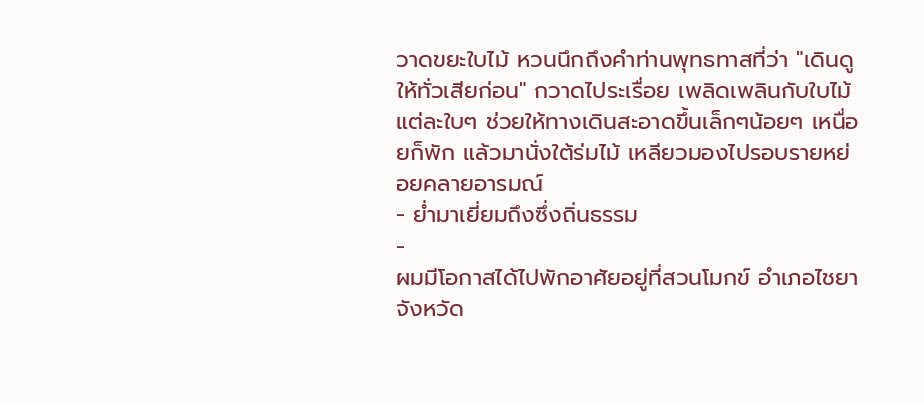วาดขยะใบไม้ หวนนึกถึงคำท่านพุทธทาสที่ว่า "เดินดูให้ทั่วเสียก่อน" กวาดไประเรื่อย เพลิดเพลินกับใบไม้แต่ละใบๆ ช่วยให้ทางเดินสะอาดขึ้นเล็กๆน้อยๆ เหนื่อยก็พัก แล้วมานั่งใต้ร่มไม้ เหลียวมองไปรอบรายหย่อยคลายอารมณ์
- ย่ำมาเยี่ยมถึงซึ่งถิ่นธรรม
-
ผมมีโอกาสได้ไปพักอาศัยอยู่ที่สวนโมกข์ อำเภอไชยา จังหวัด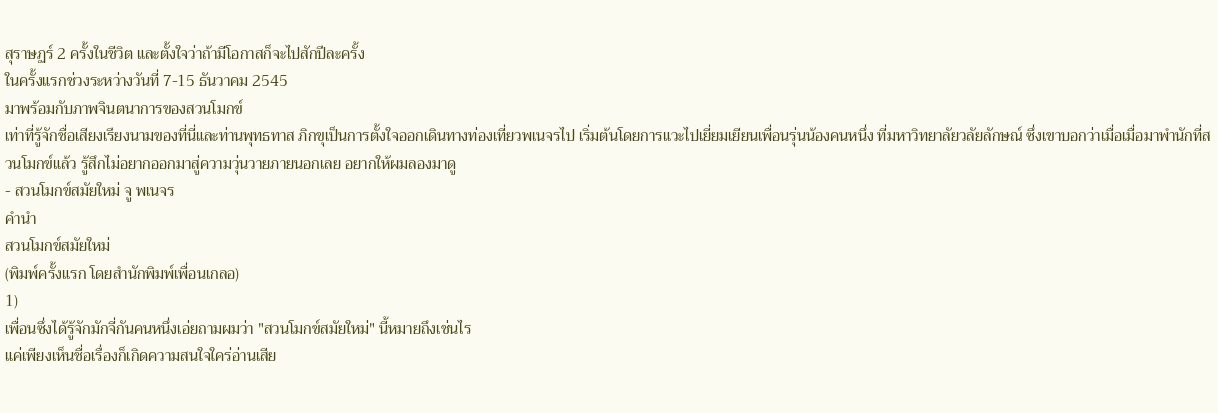สุราษฏร์ 2 ครั้งในชีวิต และตั้งใจว่าถ้ามีโอกาสก็จะไปสักปีละครั้ง
ในครั้งแรกช่วงระหว่างวันที่ 7-15 ธันวาคม 2545
มาพร้อมกับภาพจินตนาการของสวนโมกข์
เท่าที่รู้จักชื่อเสียงเรียงนามของที่นี่และท่านพุทธทาส ภิกขุเป็นการตั้งใจออกเดินทางท่องเที่ยวพเนจรไป เริ่มต้นโดยการแวะไปเยี่ยมเยียนเพื่อนรุ่นน้องคนหนึ่ง ที่มหาวิทยาลัยวลัยลักษณ์ ซึ่งเขาบอกว่าเมื่อเมื่อมาพำนักที่สวนโมกข์แล้ว รู้สึกไม่อยากออกมาสู่ความวุ่นวายภายนอกเลย อยากให้ผมลองมาดู
- สวนโมกข์สมัยใหม่ จู พเนจร
คำนำ
สวนโมกข์สมัยใหม่
(พิมพ์ครั้งแรก โดยสำนักพิมพ์เพื่อนเกลอ)
1)
เพื่อนซึ่งได้รู้จักมักจี่กันคนหนึ่งเอ่ยถามผมว่า "สวนโมกข์สมัยใหม่" นี้หมายถึงเช่นไร
แค่เพียงเห็นชื่อเรื่องก็เกิดความสนใจใคร่อ่านเสีย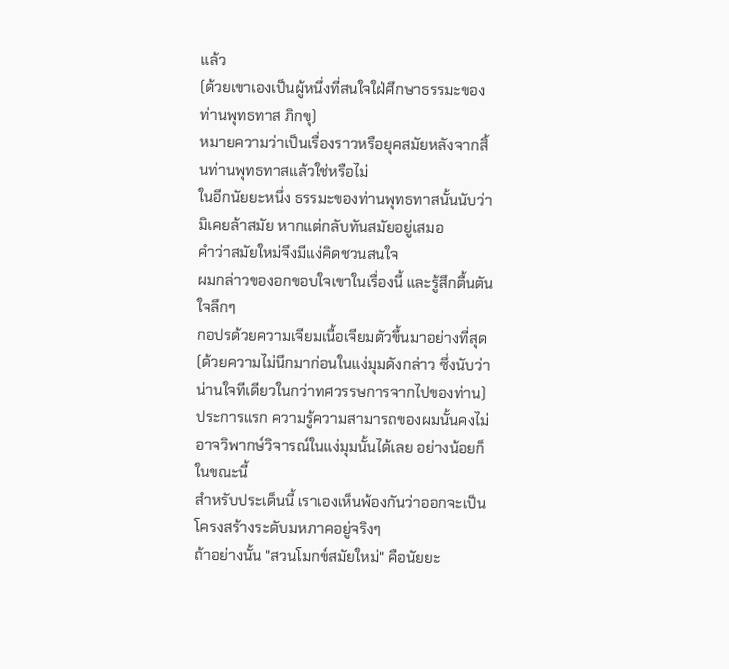แล้ว
(ด้วยเขาเองเป็นผู้หนึ่งที่สนใจใฝ่ศึกษาธรรมะของท่านพุทธทาส ภิกขุ)
หมายความว่าเป็นเรื่องราวหรือยุคสมัยหลังจากสิ้นท่านพุทธทาสแล้วใช่หรือไม่
ในอีกนัยยะหนึ่ง ธรรมะของท่านพุทธทาสนั้นนับว่ามิเคยล้าสมัย หากแต่กลับทันสมัยอยู่เสมอ
คำว่าสมัยใหม่จึงมีแง่คิดชวนสนใจ
ผมกล่าวของอกขอบใจเขาในเรื่องนี้ และรู้สึกตื้นตันใจลึกๆ
กอปรด้วยความเจียมเนื้อเจียมตัวขึ้นมาอย่างที่สุด
(ด้วยความไม่นึกมาก่อนในแง่มุมดังกล่าว ซึ่งนับว่าน่านใจทีเดียวในกว่าทศวรรษการจากไปของท่าน)
ประการแรก ความรู้ความสามารถของผมนั้นคงไม่อาจวิพากษ์วิจารณ์ในแง่มุมนั้นได้เลย อย่างน้อยก็ในขณะนี้
สำหรับประเด็นนี้ เราเองเห็นพ้องกันว่าออกจะเป็นโครงสร้างระดับมหภาคอยู่จริงๆ
ถ้าอย่างนั้น "สวนโมกข์สมัยใหม่" คือนัยยะ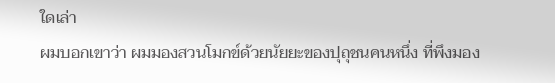ใดเล่า
ผมบอกเขาว่า ผมมองสวนโมกข์ด้วยนัยยะของปุถุชนคนหนึ่ง ที่พึงมอง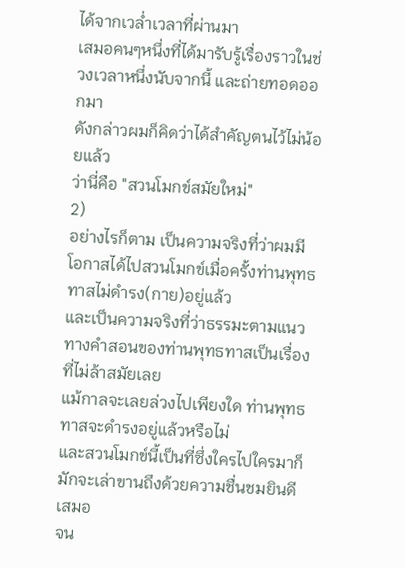ได้จากเวล่ำเวลาที่ผ่านมา
เสมอคนๆหนึ่งที่ได้มารับรู้เรื่องราวในช่วงเวลาหนึ่งนับจากนี้ และถ่ายทอดออกมา
ดังกล่าวผมก็คิดว่าได้สำคัญตนไว้ไม่น้อยแล้ว
ว่านี่คือ "สวนโมกข์สมัยใหม่"
2)
อย่างไรก็ตาม เป็นความจริงที่ว่าผมมีโอกาสได้ไปสวนโมกข์เมื่อครั้งท่านพุทธทาสไม่ดำรง(กาย)อยู่แล้ว
และเป็นความจริงที่ว่าธรรมะตามแนวทางคำสอนของท่านพุทธทาสเป็นเรื่องที่ไม่ล้าสมัยเลย
แม้กาลจะเลยล่วงไปเพียงใด ท่านพุทธทาสจะดำรงอยู่แล้วหรือไม่
และสวนโมกข์นี้เป็นที่ซึ่งใครไปใครมาก็มักจะเล่าขานถึงด้วยความชื่นชมยินดีเสมอ
จน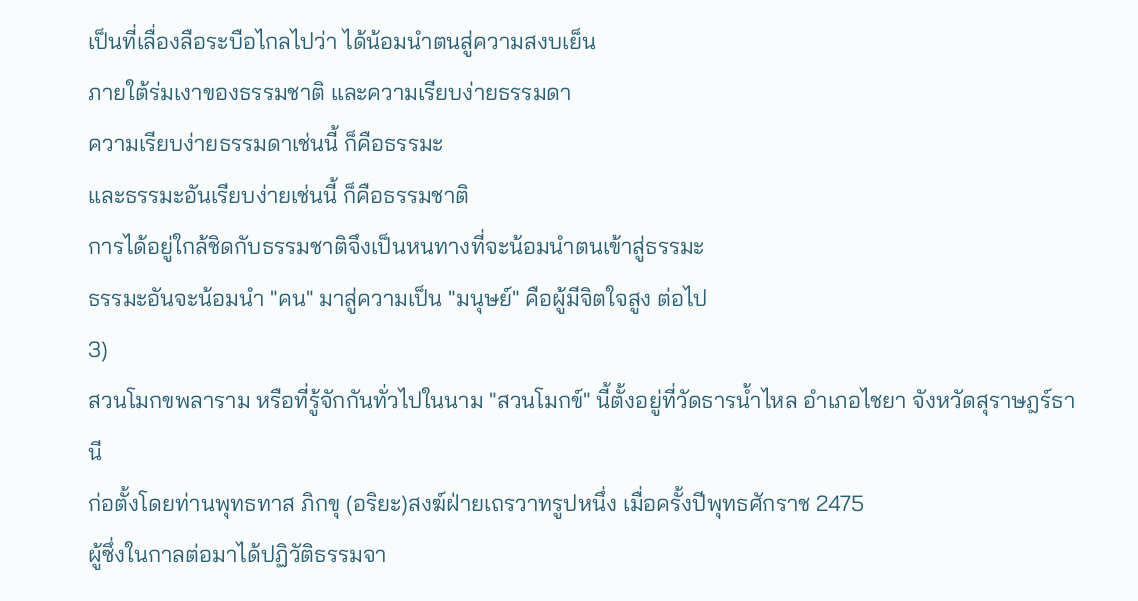เป็นที่เลื่องลือระบือไกลไปว่า ได้น้อมนำตนสู่ความสงบเย็น
ภายใต้ร่มเงาของธรรมชาติ และความเรียบง่ายธรรมดา
ความเรียบง่ายธรรมดาเช่นนี้ ก็คือธรรมะ
และธรรมะอันเรียบง่ายเช่นนี้ ก็คือธรรมชาติ
การได้อยู่ใกล้ชิดกับธรรมชาติจึงเป็นหนทางที่จะน้อมนำตนเข้าสู่ธรรมะ
ธรรมะอันจะน้อมนำ "คน" มาสู่ความเป็น "มนุษย์" คือผู้มีจิตใจสูง ต่อไป
3)
สวนโมกขพลาราม หรือที่รู้จักกันทั่วไปในนาม "สวนโมกข์" นี้ตั้งอยู่ที่วัดธารน้ำไหล อำเภอไชยา จังหวัดสุราษฎร์ธานี
ก่อตั้งโดยท่านพุทธทาส ภิกขุ (อริยะ)สงฆ์ฝ่ายเถรวาทรูปหนึ่ง เมื่อครั้งปีพุทธศักราช 2475
ผู้ซึ่งในกาลต่อมาได้ปฏิวัติธรรมจา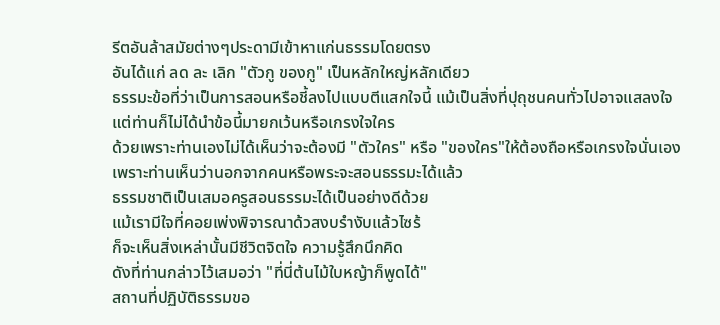รีตอันล้าสมัยต่างๆประดามีเข้าหาแก่นธรรมโดยตรง
อันได้แก่ ลด ละ เลิก "ตัวกู ของกู" เป็นหลักใหญ่หลักเดียว
ธรรมะข้อที่ว่าเป็นการสอนหรือชี้ลงไปแบบตีแสกใจนี้ แม้เป็นสิ่งที่ปุถุชนคนทั่วไปอาจแสลงใจ
แต่ท่านก็ไม่ได้นำข้อนี้มายกเว้นหรือเกรงใจใคร
ด้วยเพราะท่านเองไม่ได้เห็นว่าจะต้องมี "ตัวใคร" หรือ "ของใคร"ให้ต้องถือหรือเกรงใจนั่นเอง
เพราะท่านเห็นว่านอกจากคนหรือพระจะสอนธรรมะได้แล้ว
ธรรมชาติเป็นเสมอครูสอนธรรมะได้เป็นอย่างดีด้วย
แม้เรามีใจที่คอยเพ่งพิจารณาด้วสงบรำงับแล้วไซร้
ก็จะเห็นสิ่งเหล่านั้นมีชีวิตจิตใจ ความรู้สึกนึกคิด
ดังที่ท่านกล่าวไว้เสมอว่า "ที่นี่ต้นไม้ใบหญ้าก็พูดได้"
สถานที่ปฏิบัติธรรมขอ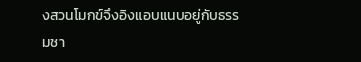งสวนโมกข์จึงอิงแอบแนบอยู่กับธรรมชา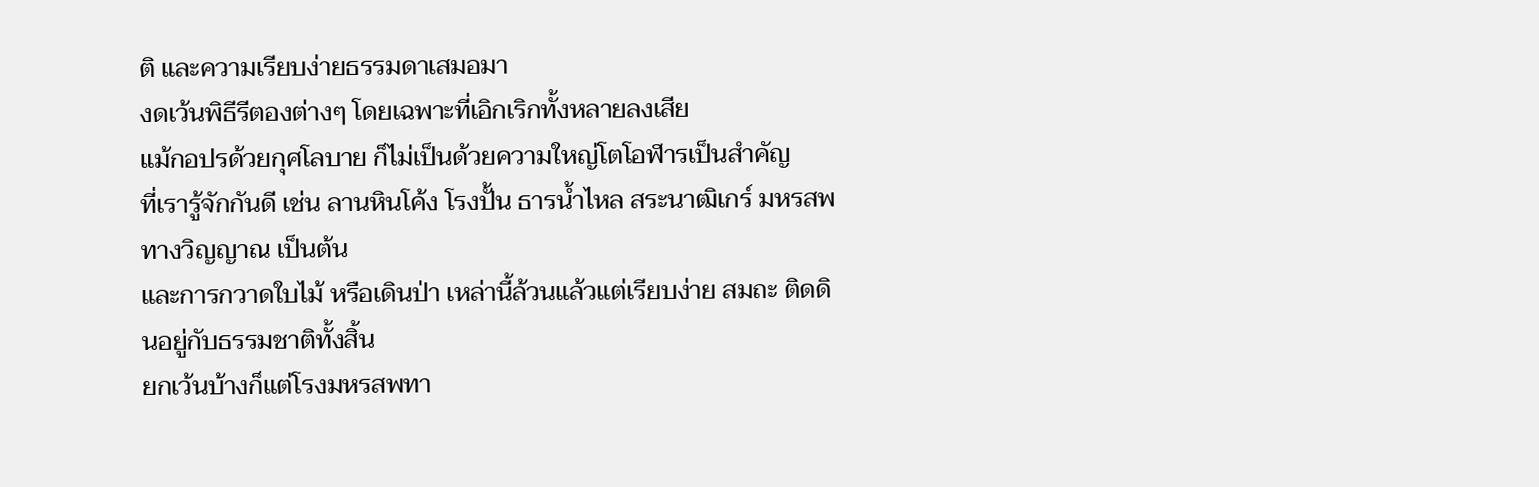ติ และความเรียบง่ายธรรมดาเสมอมา
งดเว้นพิธีรีตองต่างๆ โดยเฉพาะที่เอิกเริกทั้งหลายลงเสีย
แม้กอปรด้วยกุศโลบาย ก็ไม่เป็นด้วยความใหญ่โตโอฬารเป็นสำคัญ
ที่เรารู้จักกันดี เช่น ลานหินโค้ง โรงปั้น ธารน้ำไหล สระนาฒิเกร์ มหรสพทางวิญญาณ เป็นต้น
และการกวาดใบไม้ หรือเดินป่า เหล่านี้ล้วนแล้วแต่เรียบง่าย สมถะ ติดดินอยู่กับธรรมชาติทั้งสิ้น
ยกเว้นบ้างก็แต่โรงมหรสพทา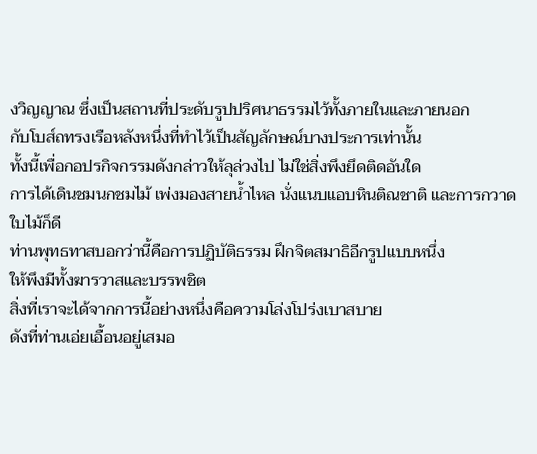งวิญญาณ ซึ่งเป็นสถานที่ประดับรูปปริศนาธรรมไว้ทั้งภายในและภายนอก
กับโบส์ถทรงเรือหลังหนึ่งที่ทำไว้เป็นสัญลักษณ์บางประการเท่านั้น
ทั้งนี้เพื่อกอปรกิจกรรมดังกล่าวให้ลุล่วงไป ไม่ใช่สิ่งพึงยึดติดอันใด
การได้เดินชมนกชมไม้ เพ่งมองสายน้ำไหล นั่งแนบแอบหินติณชาติ และการกวาดใบไม้ก็ดี
ท่านพุทธทาสบอกว่านี้คือการปฏิบัติธรรม ฝึกจิตสมาธิอีกรูปแบบหนึ่ง
ให้พึงมีทั้งฆารวาสและบรรพชิต
สิ่งที่เราจะได้จากการนี้อย่างหนึ่งคือความโล่งโปร่งเบาสบาย
ดังที่ท่านเอ่ยเอื้อนอยู่เสมอ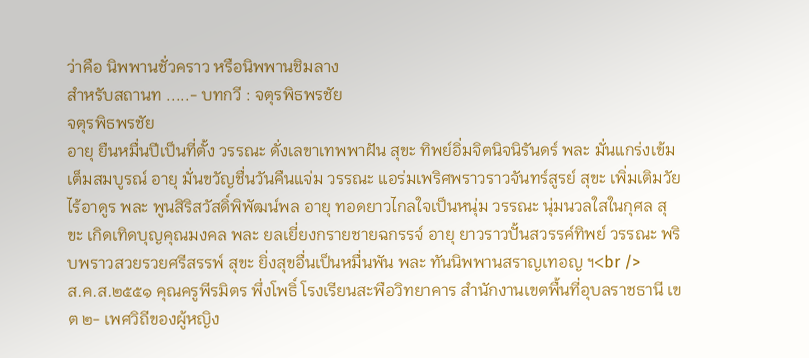ว่าคือ นิพพานชั่วคราว หรือนิพพานชิมลาง
สำหรับสถานท .....- บทกวี : จตุรพิธพรชัย
จตุรพิธพรชัย
อายุ ยืนหมื่นปีเป็นที่ตั้ง วรรณะ ดั่งเลขาเทพพาฝัน สุขะ ทิพย์อิ่มจิตนิจนิรันดร์ พละ มั่นแกร่งเข้มเต็มสมบูรณ์ อายุ มั่นขวัญชื่นวันคืนแจ่ม วรรณะ แอร่มเพริศพราวราวจันทร์สูรย์ สุขะ เพิ่มเติมวัยไร้อาดูร พละ พูนสิริสวัสดิ์พิพัฒน์พล อายุ ทอดยาวไกลใจเป็นหนุ่ม วรรณะ นุ่มนวลใสในกุศล สุขะ เกิดเทิดบุญคุณมงคล พละ ยลเยี่ยงกรายชายฉกรรจ์ อายุ ยาวราวปั้นสวรรค์ทิพย์ วรรณะ พริบพราวสวยรวยศรีสรรพ์ สุขะ ยิ่งสุขอื่นเป็นหมื่นพัน พละ ทันนิพพานสราญเทอญ ฯ<br />
ส.ค.ส.๒๕๕๑ คุณครูพีรมิตร พึ่งโพธิ์ โรงเรียนสะพือวิทยาคาร สำนักงานเขตพื้นที่อุบลราชธานี เขต ๒- เพศวิถีของผู้หญิง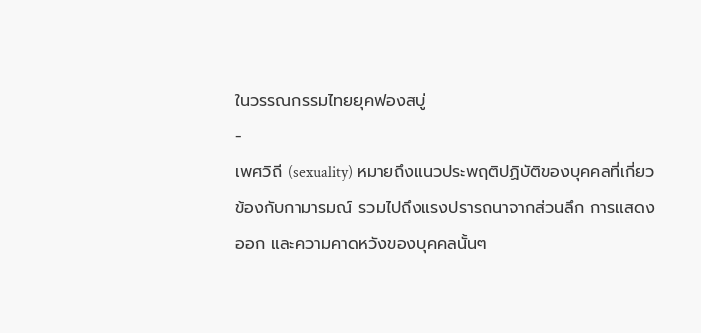ในวรรณกรรมไทยยุคฟองสบู่
-
เพศวิถี (sexuality) หมายถึงแนวประพฤติปฏิบัติของบุคคลที่เกี่ยวข้องกับกามารมณ์ รวมไปถึงแรงปรารถนาจากส่วนลึก การแสดงออก และความคาดหวังของบุคคลนั้นๆ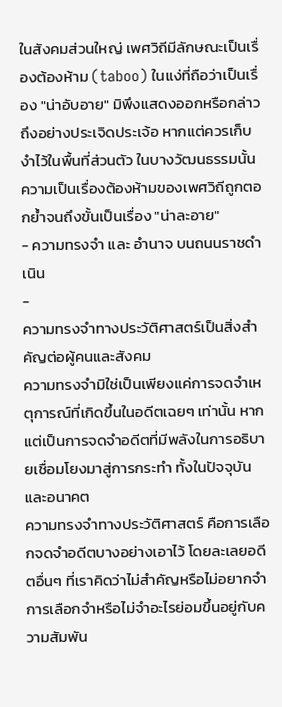ในสังคมส่วนใหญ่ เพศวิถีมีลักษณะเป็นเรื่องต้องห้าม (taboo) ในแง่ที่ถือว่าเป็นเรื่อง "น่าอับอาย" มิพึงแสดงออกหรือกล่าวถึงอย่างประเจิดประเจ้อ หากแต่ควรเก็บงำไว้ในพื้นที่ส่วนตัว ในบางวัฒนธรรมนั้น ความเป็นเรื่องต้องห้ามของเพศวิถีถูกตอกย้ำจนถึงขั้นเป็นเรื่อง "น่าละอาย"
- ความทรงจำ และ อำนาจ บนถนนราชดำเนิน
-
ความทรงจำทางประวัติศาสตร์เป็นสิ่งสำคัญต่อผู้คนและสังคม
ความทรงจำมิใช่เป็นเพียงแค่การจดจำเหตุการณ์ที่เกิดขึ้นในอดีตเฉยๆ เท่านั้น หากแต่เป็นการจดจำอดีตที่มีพลังในการอธิบายเชื่อมโยงมาสู่การกระทำ ทั้งในปัจจุบันและอนาคต
ความทรงจำทางประวัติศาสตร์ คือการเลือกจดจำอดีตบางอย่างเอาไว้ โดยละเลยอดีตอื่นๆ ที่เราคิดว่าไม่สำคัญหรือไม่อยากจำ การเลือกจำหรือไม่จำอะไรย่อมขึ้นอยู่กับความสัมพัน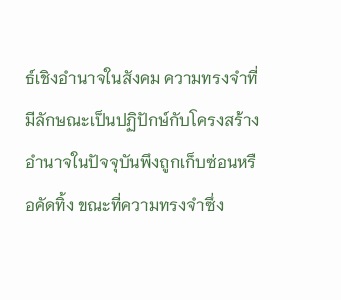ธ์เชิงอำนาจในสังคม ความทรงจำที่มีลักษณะเป็นปฏิปักษ์กับโครงสร้างอำนาจในปัจจุบันพึงถูกเก็บซ่อนหรือคัดทิ้ง ขณะที่ความทรงจำซึ่ง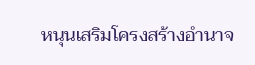หนุนเสริมโครงสร้างอำนาจ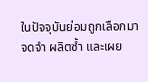ในปัจจุบันย่อมถูกเลือกมาจดจำ ผลิตซ้ำ และเผย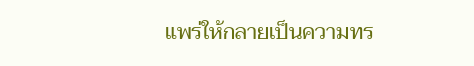แพร่ให้กลายเป็นความทร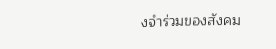งจำร่วมของสังคม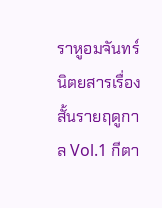ราหูอมจันทร์ นิตยสารเรื่องสั้นรายฤดูกาล Vol.1 กีตา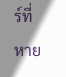ร์ที่หาย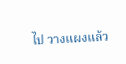ไป วางแผงแล้ว